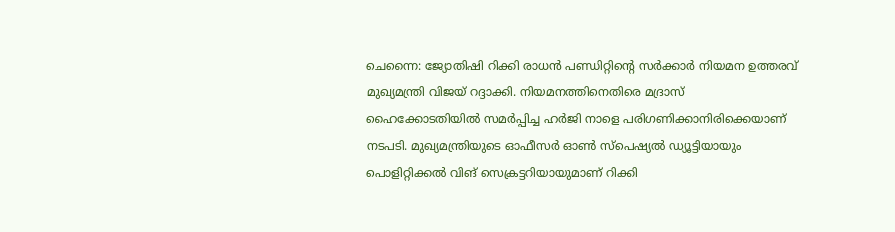ചെന്നൈ: ജ്യോതിഷി റിക്കി രാധൻ പണ്ഡിറ്റിന്റെ സർക്കാർ നിയമന ഉത്തരവ് മുഖ്യമന്ത്രി വിജയ് റദ്ദാക്കി. നിയമനത്തിനെതിരെ മദ്രാസ് ഹൈക്കോടതിയിൽ സമർപ്പിച്ച ഹർജി നാളെ പരിഗണിക്കാനിരിക്കെയാണ് നടപടി. മുഖ്യമന്ത്രിയുടെ ഓഫീസർ ഓൺ സ്പെഷ്യൽ ഡ്യൂട്ടിയായും പൊളിറ്റിക്കൽ വിങ് സെക്രട്ടറിയായുമാണ് റിക്കി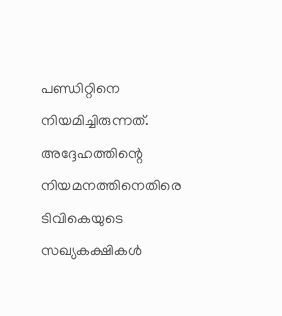പണ്ഡിറ്റിനെ നിയമിച്ചിരുന്നത്. അദ്ദേഹത്തിന്റെ നിയമനത്തിനെതിരെ ടിവികെയുടെ സഖ്യകക്ഷികൾ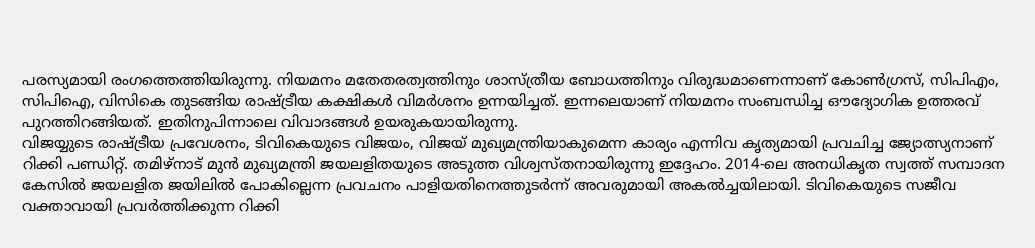പരസ്യമായി രംഗത്തെത്തിയിരുന്നു. നിയമനം മതേതരത്വത്തിനും ശാസ്ത്രീയ ബോധത്തിനും വിരുദ്ധമാണെന്നാണ് കോൺഗ്രസ്, സിപിഎം, സിപിഐ, വിസികെ തുടങ്ങിയ രാഷ്ട്രീയ കക്ഷികൾ വിമർശനം ഉന്നയിച്ചത്. ഇന്നലെയാണ് നിയമനം സംബന്ധിച്ച ഔദ്യോഗിക ഉത്തരവ് പുറത്തിറങ്ങിയത്. ഇതിനുപിന്നാലെ വിവാദങ്ങൾ ഉയരുകയായിരുന്നു.
വിജയ്യുടെ രാഷ്ട്രീയ പ്രവേശനം, ടിവികെയുടെ വിജയം, വിജയ് മുഖ്യമന്ത്രിയാകുമെന്ന കാര്യം എന്നിവ കൃത്യമായി പ്രവചിച്ച ജ്യോത്സ്യനാണ് റിക്കി പണ്ഡിറ്റ്. തമിഴ്നാട് മുൻ മുഖ്യമന്ത്രി ജയലളിതയുടെ അടുത്ത വിശ്വസ്തനായിരുന്നു ഇദ്ദേഹം. 2014-ലെ അനധികൃത സ്വത്ത് സമ്പാദന കേസിൽ ജയലളിത ജയിലിൽ പോകില്ലെന്ന പ്രവചനം പാളിയതിനെത്തുടർന്ന് അവരുമായി അകൽച്ചയിലായി. ടിവികെയുടെ സജീവ വക്താവായി പ്രവർത്തിക്കുന്ന റിക്കി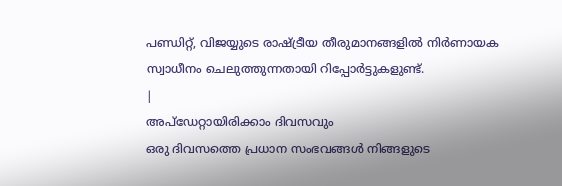പണ്ഡിറ്റ്, വിജയ്യുടെ രാഷ്ട്രീയ തീരുമാനങ്ങളിൽ നിർണായക സ്വാധീനം ചെലുത്തുന്നതായി റിപ്പോർട്ടുകളുണ്ട്.
|
അപ്ഡേറ്റായിരിക്കാം ദിവസവും
ഒരു ദിവസത്തെ പ്രധാന സംഭവങ്ങൾ നിങ്ങളുടെ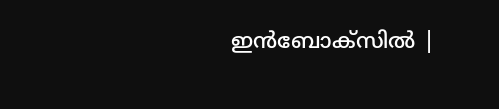ഇൻബോക്സിൽ |